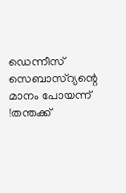ഡെന്നീസ് സെബാസ്റ്യന്റെ മാനം പോയന്ന് !തന്തക്ക്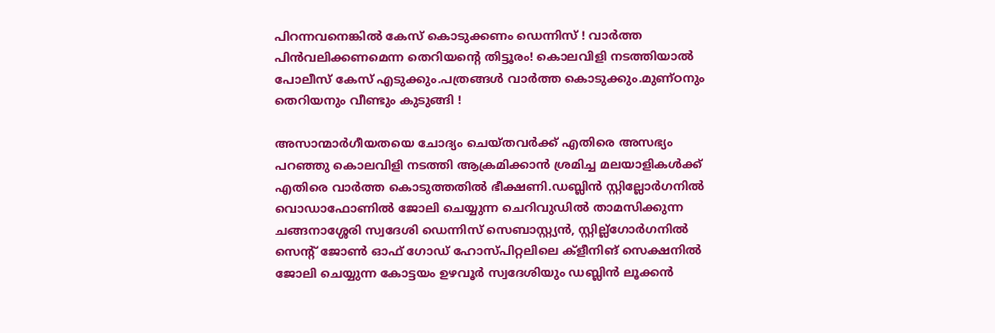പിറന്നവനെങ്കിൽ കേസ് കൊടുക്കണം ഡെന്നിസ് ! വാർത്ത പിൻവലിക്കണമെന്ന തെറിയന്റെ തിട്ടൂരം! കൊലവിളി നടത്തിയാൽ പോലീസ് കേസ് എടുക്കും.പത്രങ്ങൾ വാർത്ത കൊടുക്കും.മുണ്ഠനും തെറിയനും വീണ്ടും കുടുങ്ങി !

അസാന്മാർഗീയതയെ ചോദ്യം ചെയ്തവർക്ക് എതിരെ അസഭ്യം പറഞ്ഞു കൊലവിളി നടത്തി ആക്രമിക്കാൻ ശ്രമിച്ച മലയാളികൾക്ക് എതിരെ വാർത്ത കൊടുത്തതിൽ ഭീക്ഷണി.ഡബ്ലിൻ സ്റ്റില്ലോർഗനിൽ വൊഡാഫോണിൽ ജോലി ചെയ്യുന്ന ചെറിവുഡിൽ താമസിക്കുന്ന ചങ്ങനാശ്ശേരി സ്വദേശി ഡെന്നിസ് സെബാസ്റ്റ്യൻ, സ്റ്റില്ല്ഗോർഗനിൽ സെന്റ് ജോൺ ഓഫ് ഗോഡ് ഹോസ്പിറ്റലിലെ ക്ളീനിങ് സെക്ഷനിൽ ജോലി ചെയ്യുന്ന കോട്ടയം ഉഴവൂർ സ്വദേശിയും ഡബ്ലിൻ ലൂക്കൻ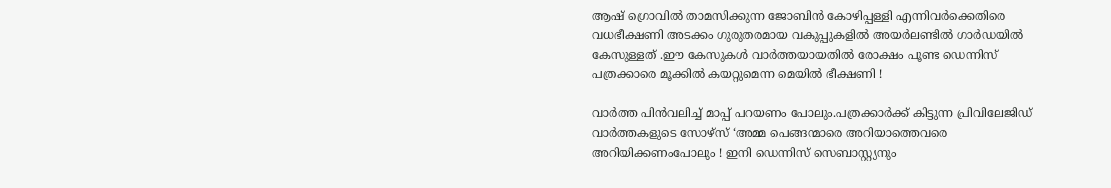ആഷ് ഗ്രൊവിൽ താമസിക്കുന്ന ജോബിൻ കോഴിപ്പള്ളി എന്നിവർക്കെതിരെ വധഭീക്ഷണി അടക്കം ഗുരുതരമായ വകുപ്പുകളിൽ അയർലണ്ടിൽ ഗാർഡയിൽ കേസുള്ളത് .ഈ കേസുകൾ വാർത്തയായതിൽ രോക്ഷം പൂണ്ട ഡെന്നിസ് പത്രക്കാരെ മൂക്കിൽ കയറ്റുമെന്ന മെയിൽ ഭീക്ഷണി !

വാർത്ത പിൻവലിച്ച് മാപ്പ് പറയണം പോലും.പത്രക്കാർക്ക് കിട്ടുന്ന പ്രിവിലേജിഡ് വാർത്തകളുടെ സോഴ്സ് ‘അമ്മ പെങ്ങന്മാരെ അറിയാത്തെവരെ അറിയിക്കണംപോലും ! ഇനി ഡെന്നിസ് സെബാസ്റ്റ്യനും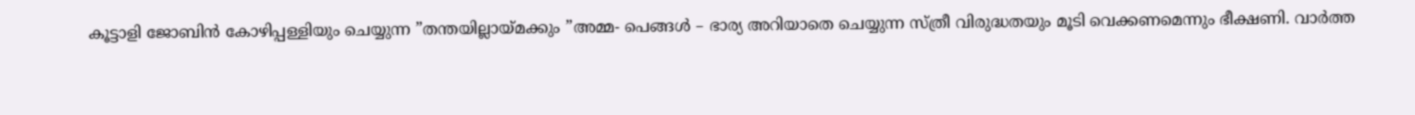കൂട്ടാളി ജോബിൻ കോഴിപ്പള്ളിയും ചെയ്യുന്ന ”തന്തയില്ലായ്മക്കും ”അമ്മ- പെങ്ങൾ – ഭാര്യ അറിയാതെ ചെയ്യുന്ന സ്ത്രീ വിരുദ്ധതയും മൂടി വെക്കണമെന്നും ഭീക്ഷണി. വാർത്ത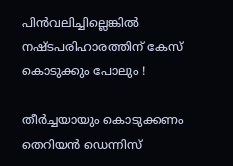പിൻവലിച്ചില്ലെങ്കിൽ നഷ്ടപരിഹാരത്തിന് കേസ് കൊടുക്കും പോലും !

തീർച്ചയായും കൊടുക്കണം തെറിയൻ ഡെന്നിസ്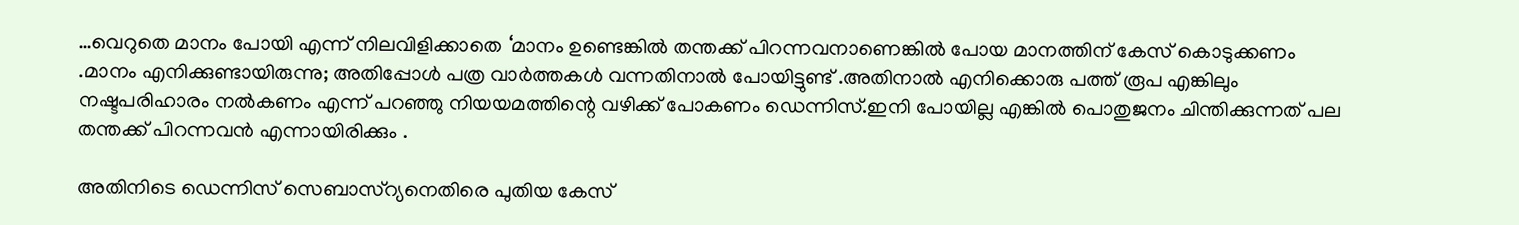…വെറുതെ മാനം പോയി എന്ന് നിലവിളിക്കാതെ ‘മാനം ഉണ്ടെങ്കിൽ തന്തക്ക് പിറന്നവനാണെങ്കിൽ പോയ മാനത്തിന് കേസ് കൊടുക്കണം .മാനം എനിക്കുണ്ടായിരുന്നു; അതിപ്പോൾ പത്ര വാർത്തകൾ വന്നതിനാൽ പോയിട്ടുണ്ട് .അതിനാൽ എനിക്കൊരു പത്ത് രൂപ എങ്കിലും നഷ്ടപരിഹാരം നൽകണം എന്ന് പറഞ്ഞു നിയയമത്തിന്റെ വഴിക്ക് പോകണം ഡെന്നിസ്.ഇനി പോയില്ല എങ്കിൽ പൊതുജനം ചിന്തിക്കുന്നത് പല തന്തക്ക് പിറന്നവൻ എന്നായിരിക്കും .

അതിനിടെ ഡെന്നിസ് സെബാസ്റ്യനെതിരെ പുതിയ കേസ്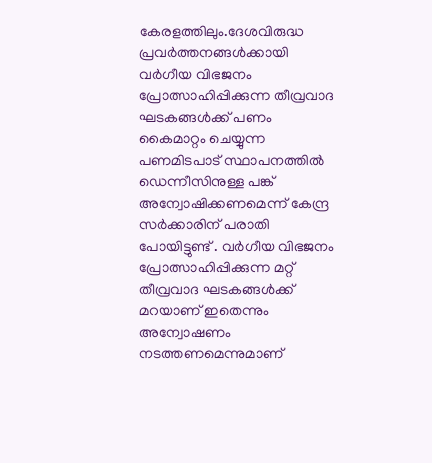കേരളത്തിലും.ദേശവിരുദ്ധ പ്രവര്‍ത്തനങ്ങള്‍ക്കായി വര്‍ഗീയ വിഭജനം പ്രോത്സാഹിപ്പിക്കുന്ന തീവ്രവാദ ഘടകങ്ങൾക്ക് പണം കൈമാറ്റം ചെയ്യുന്ന പണമിടപാട് സ്ഥാപനത്തിൽ ഡെന്നീസിനുള്ള പങ്ക് അന്വോഷിക്കണമെന്ന് കേന്ദ്ര സർക്കാരിന് പരാതി പോയിട്ടുണ്ട് . വര്‍ഗീയ വിഭജനം പ്രോത്സാഹിപ്പിക്കുന്ന മറ്റ് തീവ്രവാദ ഘടകങ്ങൾക്ക് മറയാണ് ഇതെന്നും അന്വോഷണം നടത്തണമെന്നുമാണ്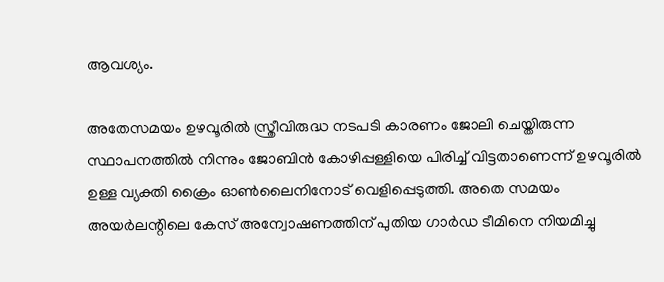ആവശ്യം.

അതേസമയം ഉഴവൂരിൽ സ്ത്രീവിരുദ്ധ നടപടി കാരണം ജോലി ചെയ്തിരുന്ന സ്ഥാപനത്തിൽ നിന്നും ജോബിൻ കോഴിപ്പള്ളിയെ പിരിച്ച് വിട്ടതാണെന്ന് ഉഴവൂരിൽ ഉള്ള വ്യക്തി ക്രൈം ഓൺലൈനിനോട് വെളിപ്പെടുത്തി. അതെ സമയം അയർലന്റിലെ കേസ് അന്വോഷണത്തിന് പുതിയ ഗാർഡ ടീമിനെ നിയമിച്ചു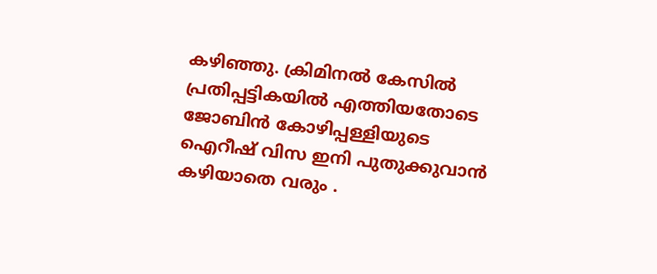കഴിഞ്ഞു. ക്രിമിനൽ കേസിൽ പ്രതിപ്പട്ടികയിൽ എത്തിയതോടെ ജോബിൻ കോഴിപ്പള്ളിയുടെ ഐറീഷ് വിസ ഇനി പുതുക്കുവാൻ കഴിയാതെ വരും .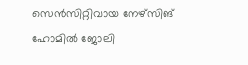സെൻസിറ്റിവായ നേഴ്‌സിങ് ഹോമിൽ ജോലി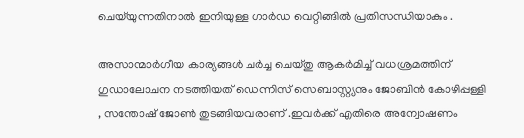ചെയ്‌യുന്നതിനാൽ ഇനിയുള്ള ഗാർഡ വെറ്റിങ്ങിൽ പ്രതിസന്ധിയാകും .

അസാന്മാർഗീയ കാര്യങ്ങൾ ചർച്ച ചെയ്തു ആകർമിച്ച്‌ വധശ്രമത്തിന് ഗുഡാലോചന നടത്തിയത് ഡെന്നിസ് സെബാസ്റ്റ്യനും ജോബിൻ കോഴിപ്പള്ളി , സന്തോഷ് ജോൺ തുടങ്ങിയവരാണ് .ഇവർക്ക് എതിരെ അന്വോഷണം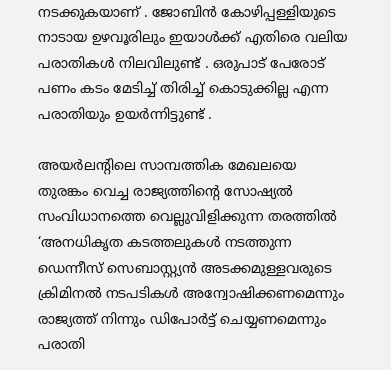നടക്കുകയാണ് . ജോബിൻ കോഴിപ്പള്ളിയുടെ നാടായ ഉഴവൂരിലും ഇയാൾക്ക് എതിരെ വലിയ പരാതികൾ നിലവിലുണ്ട് . ഒരുപാട് പേരോട് പണം കടം മേടിച്ച് തിരിച്ച് കൊടുക്കില്ല എന്ന പരാതിയും ഉയർന്നിട്ടുണ്ട് .

അയർലന്റിലെ സാമ്പത്തിക മേഖലയെ തുരങ്കം വെച്ച രാജ്യത്തിന്റെ സോഷ്യൽ സംവിധാനത്തെ വെല്ലുവിളിക്കുന്ന തരത്തിൽ ‘അനധികൃത കടത്തലുകൾ നടത്തുന്ന ഡെന്നീസ് സെബാസ്റ്റ്യൻ അടക്കമുള്ളവരുടെ ക്രിമിനൽ നടപടികൾ അന്വോഷിക്കണമെന്നും രാജ്യത്ത് നിന്നും ഡിപോർട്ട് ചെയ്യണമെന്നും പരാതി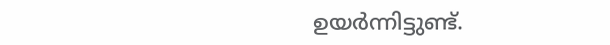ഉയർന്നിട്ടുണ്ട്.